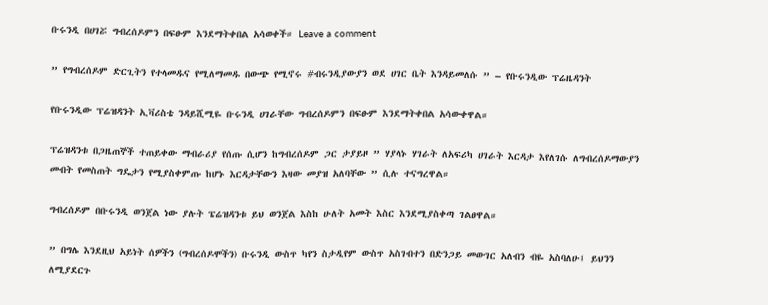ቡሩንዲ በሀገሯ ግብረሰዶምን በፍፁም እንደማትቀበል አሳወቀች። Leave a comment

” የግብረሰዶም ድርጊትን የተላመዱና የሚለማመዱ በውጭ የሚኖሩ #ብሩንዲያውያን ወደ ሀገር ቤት እንዳይመለሱ ” – የቡሩንዲው ፕሬዜዳንት

የቡሩንዲው ፕሬዝዳንት ኢቫሪስቴ ንዳይሺሚዬ ቡሩንዲ ሀገራቸው ግብረሰዶምን በፍፁም እንደማትቀበል አሳውቀዋል።

ፕሬዝዳንቱ በጋዜጠኞች ተጠይቀው ማብራሪያ የሰጡ ሲሆን ከግብረሰዶም ጋር ታያይዞ ” ሃያላኑ ሃገራት ለአፍሪካ ሀገራት እርዳታ እየለገሱ ለግብረሰዶማውያን መብት የመስጠት ግዴታን የሚያስቀምጡ ከሆኑ እርዳታቸውን እዛው መያዝ አለባቸው ” ሲሉ ተናግረዋል።

ግብረሰዶም በቡሩንዲ ወንጀል ነው ያሉት ፔሬዝዳንቱ ይህ ወንጀል እስከ ሁለት አመት እስር እንደሚያስቀጣ ገልፀዋል።

” በግሌ እንደዚህ አይነት ሰዎችን (ግብረሰዶሞችን) ቡሩንዲ ውስጥ ካየን ስታዲየም ውስጥ አስገብተን በድንጋይ መውገር አለብን ብዬ አስባለሁ፤ ይህንን ለሚያደርጉ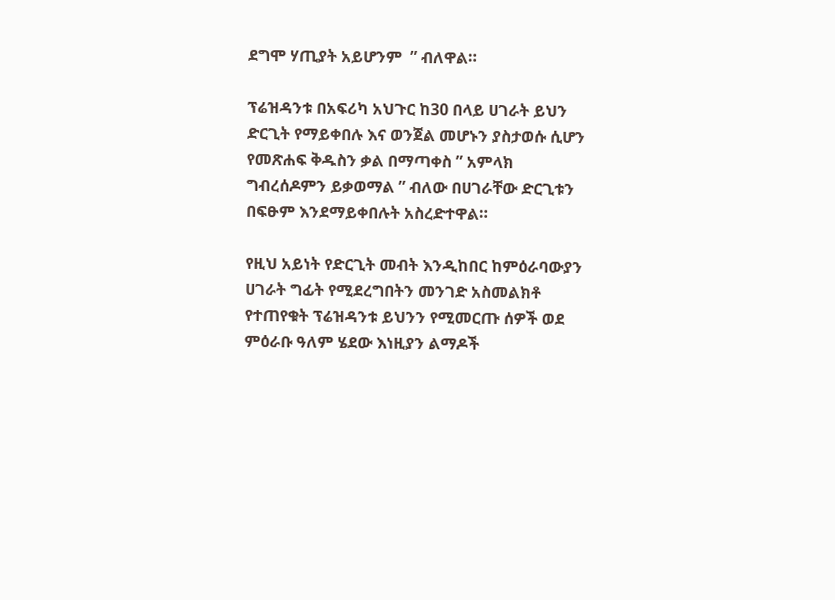ደግሞ ሃጢያት አይሆንም  ” ብለዋል።

ፕሬዝዳንቱ በአፍሪካ አህጉር ከ30 በላይ ሀገራት ይህን ድርጊት የማይቀበሉ እና ወንጀል መሆኑን ያስታወሱ ሲሆን የመጽሐፍ ቅዱስን ቃል በማጣቀስ ” አምላክ ግብረሰዶምን ይቃወማል ” ብለው በሀገራቸው ድርጊቱን በፍፁም እንደማይቀበሉት አስረድተዋል።

የዚህ አይነት የድርጊት መብት እንዲከበር ከምዕራባውያን ሀገራት ግፊት የሚደረግበትን መንገድ አስመልክቶ የተጠየቁት ፕሬዝዳንቱ ይህንን የሚመርጡ ሰዎች ወደ ምዕራቡ ዓለም ሄደው እነዚያን ልማዶች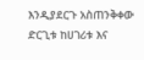እንዲያደርጉ አስጠንቅቀው ድርጊቱ ከሀገሪቱ እና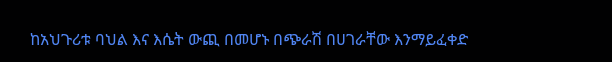ከአህጉሪቱ ባህል እና እሴት ውጪ በመሆኑ በጭራሽ በሀገራቸው እንማይፈቀድ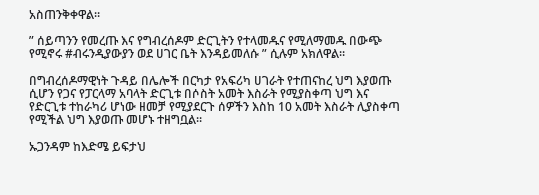አስጠንቅቀዋል።

” ሰይጣንን የመረጡ እና የግብረሰዶም ድርጊትን የተላመዱና የሚለማመዱ በውጭ የሚኖሩ #ብሩንዲያውያን ወደ ሀገር ቤት እንዳይመለሱ ” ሲሉም አክለዋል።

በግብረሰዶማዊነት ጉዳይ በሌሎች በርካታ የአፍሪካ ሀገራት የተጠናከረ ህግ እያወጡ ሲሆን የጋና የፓርላማ አባላት ድርጊቱ በሶስት አመት እስራት የሚያስቀጣ ህግ እና የድርጊቱ ተከራካሪ ሆነው ዘመቻ የሚያደርጉ ሰዎችን እስከ 10 አመት እስራት ሊያስቀጣ የሚችል ህግ እያወጡ መሆኑ ተዘግቧል።

ኡጋንዳም ከእድሜ ይፍታህ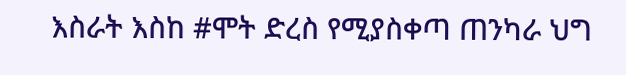እስራት እስከ #ሞት ድረስ የሚያስቀጣ ጠንካራ ህግ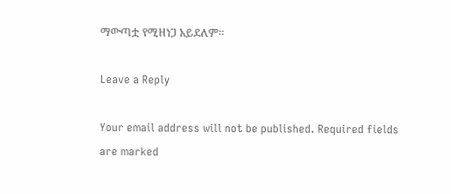ማውጣቷ የሚዘነጋ አይደለም።

Leave a Reply

Your email address will not be published. Required fields are marked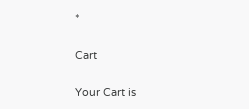*

Cart

Your Cart is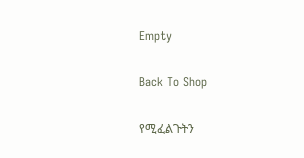Empty

Back To Shop

የሚፈልጉትን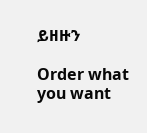ይዘዙን

Order what you want